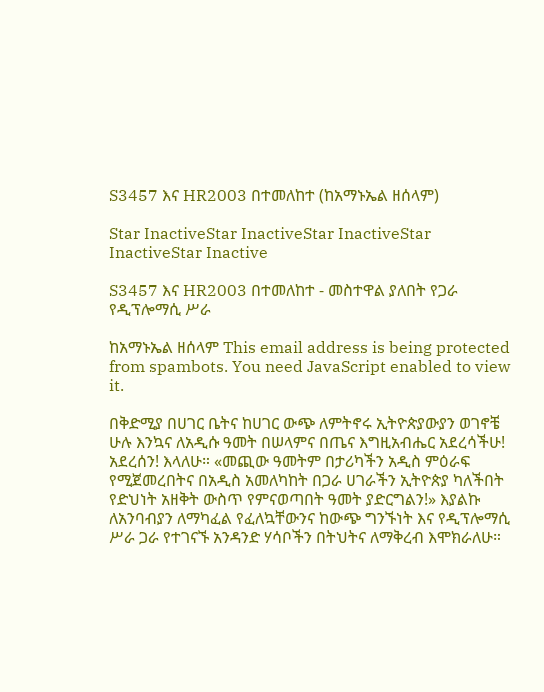S3457 እና HR2003 በተመለከተ (ከአማኑኤል ዘሰላም)

Star InactiveStar InactiveStar InactiveStar InactiveStar Inactive

S3457 እና HR2003 በተመለከተ - መስተዋል ያለበት የጋራ የዲፕሎማሲ ሥራ

ከአማኑኤል ዘሰላም This email address is being protected from spambots. You need JavaScript enabled to view it.

በቅድሚያ በሀገር ቤትና ከሀገር ውጭ ለምትኖሩ ኢትዮጵያውያን ወገኖቼ ሁሉ እንኳና ለአዲሱ ዓመት በሠላምና በጤና እግዚአብሔር አደረሳችሁ! አደረሰን! እላለሁ። «መጪው ዓመትም በታሪካችን አዲስ ምዕራፍ የሚጀመረበትና በአዲስ አመለካከት በጋራ ሀገራችን ኢትዮጵያ ካለችበት የድህነት አዘቅት ውስጥ የምናወጣበት ዓመት ያድርግልን!» እያልኩ ለአንባብያን ለማካፈል የፈለኳቸውንና ከውጭ ግንኙነት እና የዲፕሎማሲ ሥራ ጋራ የተገናኙ አንዳንድ ሃሳቦችን በትህትና ለማቅረብ እሞክራለሁ።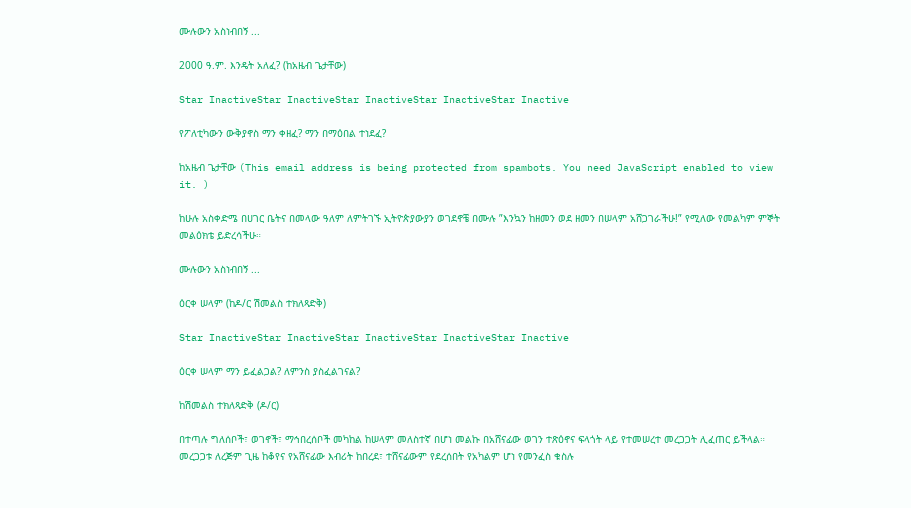ሙሉውን አስነብበኝ ...

2000 ዓ.ም. እንዴት አለፈ? (ከአዜብ ጌታቸው)

Star InactiveStar InactiveStar InactiveStar InactiveStar Inactive

የፖለቲካውን ውቅያኖስ ማን ቀዘፈ? ማን በማዕበል ተነደፈ?

ከአዜብ ጌታቸው (This email address is being protected from spambots. You need JavaScript enabled to view it. )

ከሁሉ አስቀድሜ በሀገር ቤትና በመላው ዓለም ለምትገኙ ኢትዮጵያውያን ወገደኖቼ በሙሉ ”እንኳን ከዘመን ወደ ዘመን በሠላም አሸጋገራችሁ!” የሚለው የመልካም ምኞት መልዕክቴ ይድረሳችሁ።

ሙሉውን አስነብበኝ ...

ዕርቀ ሠላም (ከዶ/ር ሽመልስ ተክለጻድቅ)

Star InactiveStar InactiveStar InactiveStar InactiveStar Inactive

ዕርቀ ሠላም ማን ይፈልጋል? ለምንስ ያስፈልገናል?

ከሽመልስ ተክለጻድቅ (ዶ/ር)

በተጣሉ ግለሰቦች፣ ወገኖች፣ ማኅበረሰቦች መካከል ከሠላም መለስተኛ በሆነ መልኩ በአሸናፊው ወገን ተጽዕኖና ፍላጎት ላይ የተመሠረተ መረጋጋት ሊፈጠር ይችላል። መረጋጋቱ ለረጅም ጊዜ ከቆየና የአሸናፊው እብሪት ከበረደ፣ ተሸናፊውም የደረሰበት የአካልም ሆነ የመንፈስ ቁስሉ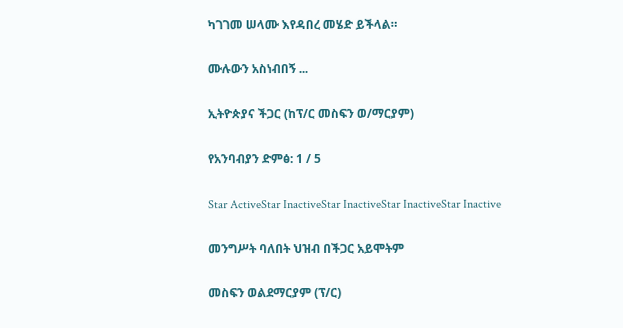ካገገመ ሠላሙ እየዳበረ መሄድ ይችላል።

ሙሉውን አስነብበኝ ...

ኢትዮጵያና ችጋር (ከፕ/ር መስፍን ወ/ማርያም)

የአንባብያን ድምፅ: 1 / 5

Star ActiveStar InactiveStar InactiveStar InactiveStar Inactive

መንግሥት ባለበት ህዝብ በችጋር አይሞትም

መስፍን ወልደማርያም (ፕ/ር)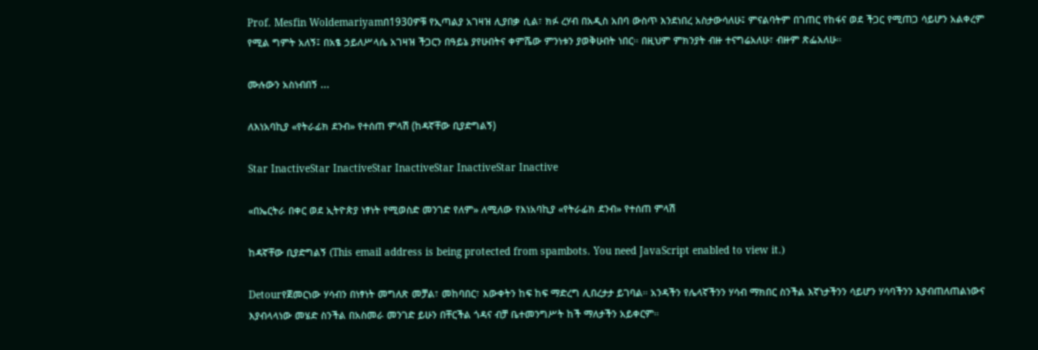Prof. Mesfin Woldemariyamበ1930ዎቹ የኢጣልያ አገዛዝ ሊያበቃ ሲል፣ ክፉ ረሃብ በአዲስ አበባ ውስጥ እንደነበረ አስታውሳለሁ፤ ምናልባትም በገጠር የከፋና ወደ ችጋር የሚጠጋ ሳይሆን አልቀረም የሚል ግምት አለኝ፤ በአፄ ኃይለሥላሴ አገዛዝ ችጋርን በዓይኔ ያየሁበትና ቀምሼው ምንነቱን ያወቅሁበት ነበር። በዚህም ምክንያት ብዙ ተናግሬአለሁ፣ ብዙም ጽፌአለሁ።

ሙሉውን አስነብበኝ ...

ለእነአባኪያ «የትራፊክ ደንብ» የተሰጠ ምላሽ (ከዳኛቸው ቢያድግልኝ)

Star InactiveStar InactiveStar InactiveStar InactiveStar Inactive

«በኤርትራ በቀር ወደ ኢትዮጵያ ነፃነት የሚወስድ መንገድ የለም» ለሚለው የእነአባኪያ «የትራፊክ ደንብ» የተሰጠ ምላሽ

ከዳኛቸው ቢያድግልኝ (This email address is being protected from spambots. You need JavaScript enabled to view it.)

Detourየጀመርነው ሃሳብን በነፃነት መግለጽ መቻል፣ መከባበር፣ እውቀትን ከፍ ከፍ ማድረግ ሊበረታታ ይገባል። አንዳችን የሌላኛችንን ሃሳብ ማክበር ስንችል እኛነታችንን ሳይሆን ሃሳባችንን እያብጠለጠልነውና እያብላላነው መሄድ ስንችል በአስመራ መንገድ ይሁን በቸርችል ጎዳና ብቻ ቤተመንግሥት ከች ማለታችን አይቀርም።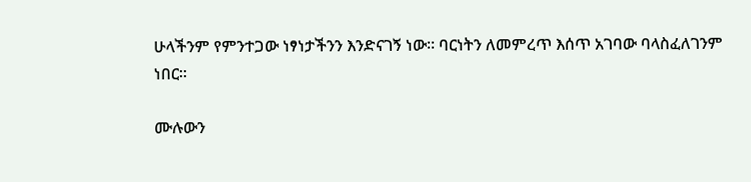ሁላችንም የምንተጋው ነፃነታችንን እንድናገኝ ነው። ባርነትን ለመምረጥ እሰጥ አገባው ባላስፈለገንም ነበር።

ሙሉውን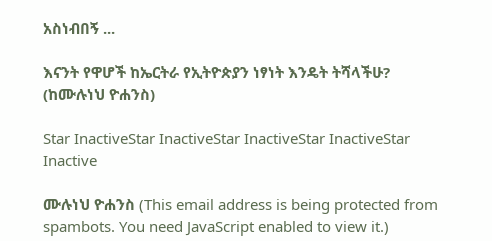አስነብበኝ ...

እናንት የዋሆች ከኤርትራ የኢትዮጵያን ነፃነት እንዴት ትሻላችሁ? (ከሙሉነህ ዮሐንስ)

Star InactiveStar InactiveStar InactiveStar InactiveStar Inactive

ሙሉነህ ዮሐንስ (This email address is being protected from spambots. You need JavaScript enabled to view it.)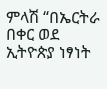ምላሽ “በኤርትራ በቀር ወደ ኢትዮጵያ ነፃነት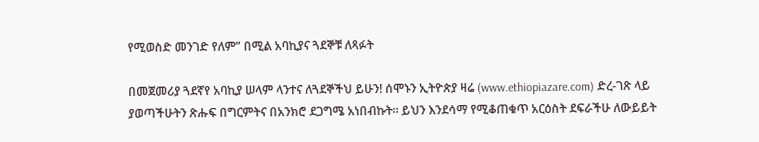የሚወስድ መንገድ የለም” በሚል አባኪያና ጓደኞቹ ለጻፉት

በመጀመሪያ ጓደኛየ አባኪያ ሠላም ላንተና ለጓደኞችህ ይሁን! ሰሞኑን ኢትዮጵያ ዛሬ (www.ethiopiazare.com) ድረ-ገጽ ላይ ያወጣችሁትን ጽሑፍ በግርምትና በአንክሮ ደጋግሜ አነበብኩት። ይህን እንደሳማ የሚቆጠቁጥ አርዕስት ደፍራችሁ ለውይይት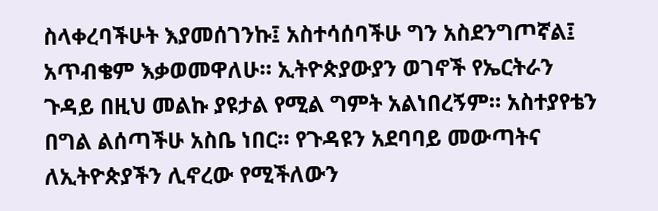ስላቀረባችሁት እያመሰገንኩ፤ አስተሳሰባችሁ ግን አስደንግጦኛል፤ አጥብቄም እቃወመዋለሁ። ኢትዮጵያውያን ወገኖች የኤርትራን ጉዳይ በዚህ መልኩ ያዩታል የሚል ግምት አልነበረኝም። አስተያየቴን በግል ልሰጣችሁ አስቤ ነበር። የጉዳዩን አደባባይ መውጣትና ለኢትዮጵያችን ሊኖረው የሚችለውን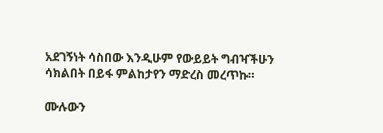አደገኝነት ሳስበው እንዲሁም የውይይት ግብዣችሁን ሳክልበት በይፋ ምልከታየን ማድረስ መረጥኩ።

ሙሉውን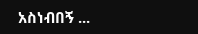አስነብበኝ ...